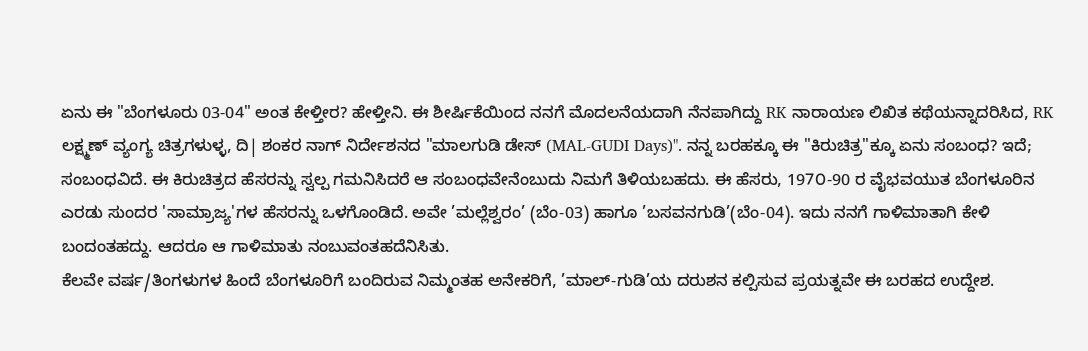ಏನು ಈ "ಬೆಂಗಳೂರು 03-04" ಅಂತ ಕೇಳ್ತೀರ? ಹೇಳ್ತೀನಿ. ಈ ಶೀರ್ಷಿಕೆಯಿಂದ ನನಗೆ ಮೊದಲನೆಯದಾಗಿ ನೆನಪಾಗಿದ್ದು RK ನಾರಾಯಣ ಲಿಖಿತ ಕಥೆಯನ್ನಾದರಿಸಿದ, RK ಲಕ್ಷ್ಮಣ್ ವ್ಯಂಗ್ಯ ಚಿತ್ರಗಳುಳ್ಳ, ದಿ| ಶಂಕರ ನಾಗ್ ನಿರ್ದೇಶನದ "ಮಾಲಗುಡಿ ಡೇಸ್ (MAL-GUDI Days)". ನನ್ನ ಬರಹಕ್ಕೂ ಈ "ಕಿರುಚಿತ್ರ"ಕ್ಕೂ ಏನು ಸಂಬಂಧ? ಇದೆ; ಸಂಬಂಧವಿದೆ. ಈ ಕಿರುಚಿತ್ರದ ಹೆಸರನ್ನು ಸ್ವಲ್ಪ ಗಮನಿಸಿದರೆ ಆ ಸಂಬಂಧವೇನೆಂಬುದು ನಿಮಗೆ ತಿಳಿಯಬಹದು. ಈ ಹೆಸರು, 197೦-90 ರ ವೈಭವಯುತ ಬೆಂಗಳೂರಿನ ಎರಡು ಸುಂದರ 'ಸಾಮ್ರಾಜ್ಯ'ಗಳ ಹೆಸರನ್ನು ಒಳಗೊಂಡಿದೆ. ಅವೇ ’ಮಲ್ಲೆಶ್ವರಂ’ (ಬೆಂ-03) ಹಾಗೂ ’ಬಸವನಗುಡಿ’(ಬೆಂ-04). ಇದು ನನಗೆ ಗಾಳಿಮಾತಾಗಿ ಕೇಳಿ ಬಂದಂತಹದ್ದು. ಆದರೂ ಆ ಗಾಳಿಮಾತು ನಂಬುವಂತಹದೆನಿಸಿತು.
ಕೆಲವೇ ವರ್ಷ/ತಿಂಗಳುಗಳ ಹಿಂದೆ ಬೆಂಗಳೂರಿಗೆ ಬಂದಿರುವ ನಿಮ್ಮಂತಹ ಅನೇಕರಿಗೆ, ’ಮಾಲ್-ಗುಡಿ’ಯ ದರುಶನ ಕಲ್ಪಿಸುವ ಪ್ರಯತ್ನವೇ ಈ ಬರಹದ ಉದ್ದೇಶ.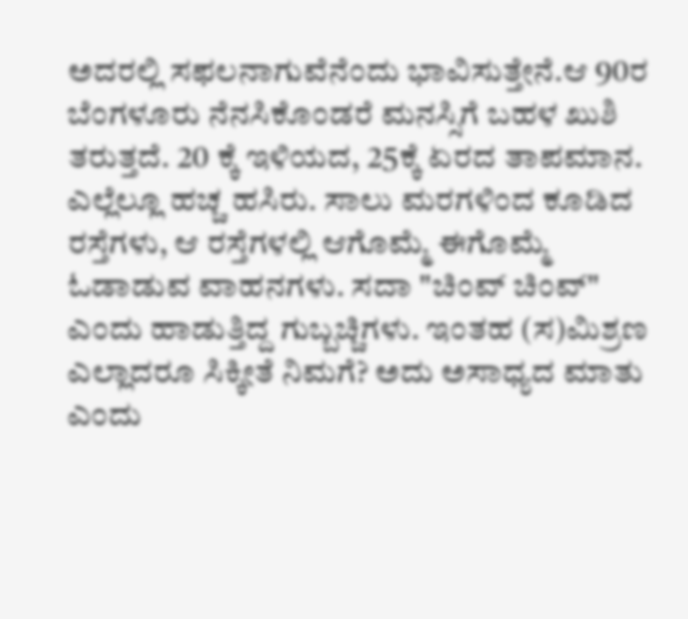ಅದರಲ್ಲಿ ಸಫಲನಾಗುವೆನೆಂದು ಭಾವಿಸುತ್ತೇನೆ.ಆ 90ರ ಬೆಂಗಳೂರು ನೆನಸಿಕೊಂಡರೆ ಮನಸ್ಸಿಗೆ ಬಹಳ ಖುಶಿ ತರುತ್ತದೆ. 20 ಕ್ಕೆ ಇಳಿಯದ, 25ಕ್ಕೆ ಏರದ ತಾಪಮಾನ. ಎಲ್ಲೆಲ್ಲೂ ಹಚ್ಚ ಹಸಿರು. ಸಾಲು ಮರಗಳಿಂದ ಕೂಡಿದ ರಸ್ತೆಗಳು, ಆ ರಸ್ತೆಗಳಲ್ಲಿ ಆಗೊಮ್ಮೆ ಈಗೊಮ್ಮೆ ಓಡಾಡುವ ವಾಹನಗಳು. ಸದಾ "ಚಿಂವ್ ಚಿಂವ್" ಎಂದು ಹಾಡುತ್ತಿದ್ದ ಗುಬ್ಬಚ್ಚಿಗಳು. ಇಂತಹ (ಸ)ಮಿಶ್ರಣ ಎಲ್ಲಾದರೂ ಸಿಕ್ಕೀತೆ ನಿಮಗೆ? ಅದು ಅಸಾಧ್ಯದ ಮಾತು ಎಂದು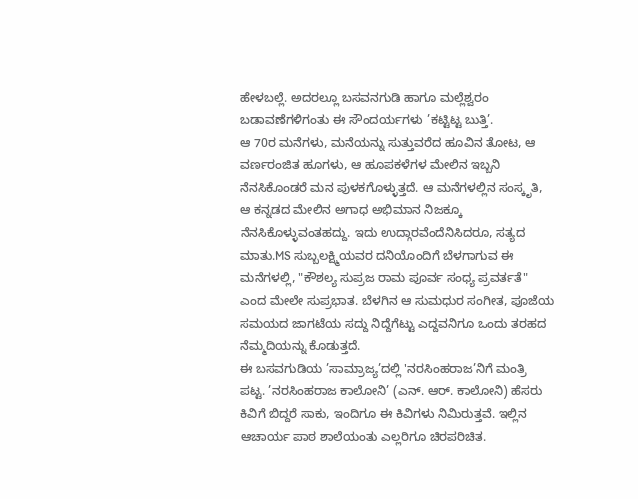ಹೇಳಬಲ್ಲೆ. ಅದರಲ್ಲೂ ಬಸವನಗುಡಿ ಹಾಗೂ ಮಲ್ಲೆಶ್ವರಂ ಬಡಾವಣೆಗಳಿಗಂತು ಈ ಸೌಂದರ್ಯಗಳು ’ಕಟ್ಟಿಟ್ಟ ಬುತ್ತಿ’.
ಆ 70ರ ಮನೆಗಳು, ಮನೆಯನ್ನು ಸುತ್ತುವರೆದ ಹೂವಿನ ತೋಟ, ಆ ವರ್ಣರಂಜಿತ ಹೂಗಳು, ಆ ಹೂಪಕಳೆಗಳ ಮೇಲಿನ ಇಬ್ಬನಿ ನೆನಸಿಕೊಂಡರೆ ಮನ ಪುಳಕಗೊಳ್ಳುತ್ತದೆ. ಆ ಮನೆಗಳಲ್ಲಿನ ಸಂಸ್ಕೃತಿ, ಆ ಕನ್ನಡದ ಮೇಲಿನ ಅಗಾಧ ಅಭಿಮಾನ ನಿಜಕ್ಕೂ ನೆನಸಿಕೊಳ್ಳುವಂತಹದ್ದು. ಇದು ಉದ್ಗಾರವೆಂದೆನಿಸಿದರೂ, ಸತ್ಯದ ಮಾತು.MS ಸುಬ್ಬಲಕ್ಷ್ಮಿಯವರ ದನಿಯೊಂದಿಗೆ ಬೆಳಗಾಗುವ ಈ ಮನೆಗಳಲ್ಲಿ, "ಕೌಶಲ್ಯ ಸುಪ್ರಜ ರಾಮ ಪೂರ್ವ ಸಂಧ್ಯ ಪ್ರವರ್ತತೆ" ಎಂದ ಮೇಲೇ ಸುಪ್ರಭಾತ. ಬೆಳಗಿನ ಆ ಸುಮಧುರ ಸಂಗೀತ, ಪೂಜೆಯ ಸಮಯದ ಜಾಗಟೆಯ ಸದ್ದು ನಿದ್ದೆಗೆಟ್ಟು ಎದ್ದವನಿಗೂ ಒಂದು ತರಹದ ನೆಮ್ಮದಿಯನ್ನು ಕೊಡುತ್ತದೆ.
ಈ ಬಸವಗುಡಿಯ ’ಸಾಮ್ರಾಜ್ಯ’ದಲ್ಲಿ 'ನರಸಿಂಹರಾಜ’ನಿಗೆ ಮಂತ್ರಿ ಪಟ್ಟ. ’ನರಸಿಂಹರಾಜ ಕಾಲೋನಿ’ (ಎನ್. ಆರ್. ಕಾಲೋನಿ) ಹೆಸರು ಕಿವಿಗೆ ಬಿದ್ದರೆ ಸಾಕು, ಇಂದಿಗೂ ಈ ಕಿವಿಗಳು ನಿಮಿರುತ್ತವೆ. ಇಲ್ಲಿನ ಆಚಾರ್ಯ ಪಾಠ ಶಾಲೆಯಂತು ಎಲ್ಲರಿಗೂ ಚಿರಪರಿಚಿತ.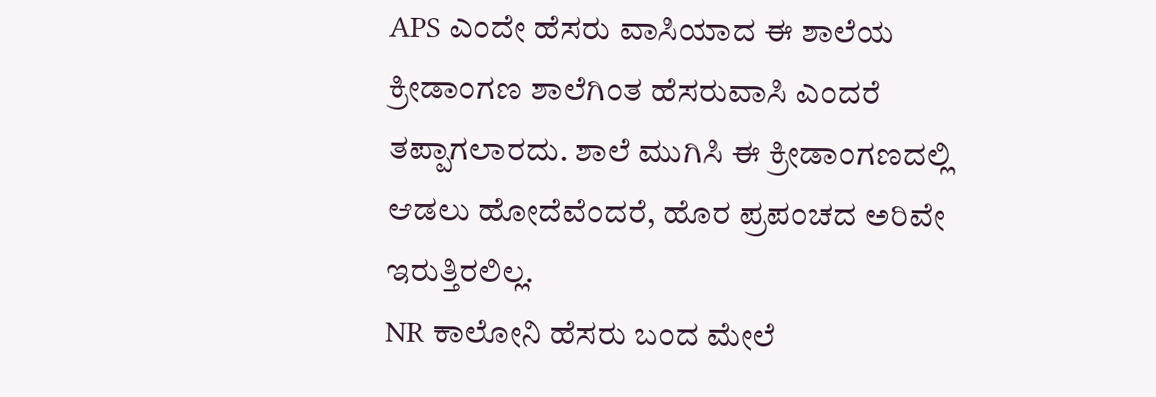APS ಎಂದೇ ಹೆಸರು ವಾಸಿಯಾದ ಈ ಶಾಲೆಯ ಕ್ರೀಡಾಂಗಣ ಶಾಲೆಗಿಂತ ಹೆಸರುವಾಸಿ ಎಂದರೆ ತಪ್ಪಾಗಲಾರದು. ಶಾಲೆ ಮುಗಿಸಿ ಈ ಕ್ರೀಡಾಂಗಣದಲ್ಲಿ ಆಡಲು ಹೋದೆವೆಂದರೆ, ಹೊರ ಪ್ರಪಂಚದ ಅರಿವೇ ಇರುತ್ತಿರಲಿಲ್ಲ.
NR ಕಾಲೋನಿ ಹೆಸರು ಬಂದ ಮೇಲೆ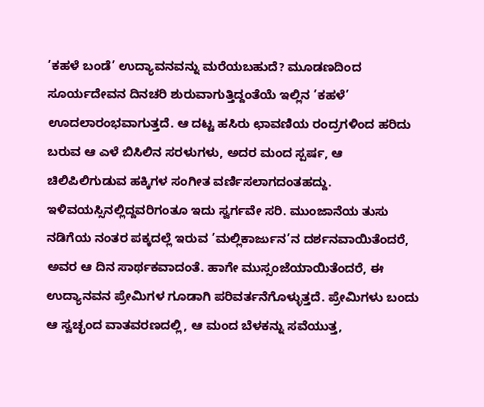’ಕಹಳೆ ಬಂಡೆ’ ಉದ್ಯಾವನವನ್ನು ಮರೆಯಬಹುದೆ? ಮೂಡಣದಿಂದ ಸೂರ್ಯದೇವನ ದಿನಚರಿ ಶುರುವಾಗುತ್ತಿದ್ದಂತೆಯೆ ಇಲ್ಲಿನ ’ಕಹಳೆ’ ಊದಲಾರಂಭವಾಗುತ್ತದೆ. ಆ ದಟ್ಟ ಹಸಿರು ಛಾವಣಿಯ ರಂದ್ರಗಳಿಂದ ಹರಿದು ಬರುವ ಆ ಎಳೆ ಬಿಸಿಲಿನ ಸರಳುಗಳು, ಅದರ ಮಂದ ಸ್ಪರ್ಷ, ಆ ಚಿಲಿಪಿಲಿಗುಡುವ ಹಕ್ಕಿಗಳ ಸಂಗೀತ ವರ್ಣಿಸಲಾಗದಂತಹದ್ದು. ಇಳಿವಯಸ್ಸಿನಲ್ಲಿದ್ದವರಿಗಂತೂ ಇದು ಸ್ವರ್ಗವೇ ಸರಿ. ಮುಂಜಾನೆಯ ತುಸು ನಡಿಗೆಯ ನಂತರ ಪಕ್ಕದಲ್ಲೆ ಇರುವ ’ಮಲ್ಲಿಕಾರ್ಜುನ’ನ ದರ್ಶನವಾಯಿತೆಂದರೆ, ಅವರ ಆ ದಿನ ಸಾರ್ಥಕವಾದಂತೆ. ಹಾಗೇ ಮುಸ್ಸಂಜೆಯಾಯಿತೆಂದರೆ, ಈ ಉದ್ಯಾನವನ ಪ್ರೇಮಿಗಳ ಗೂಡಾಗಿ ಪರಿವರ್ತನೆಗೊಳ್ಳುತ್ತದೆ. ಪ್ರೇಮಿಗಳು ಬಂದು ಆ ಸ್ವಚ್ಛಂದ ವಾತವರಣದಲ್ಲಿ, ಆ ಮಂದ ಬೆಳಕನ್ನು ಸವೆಯುತ್ತ,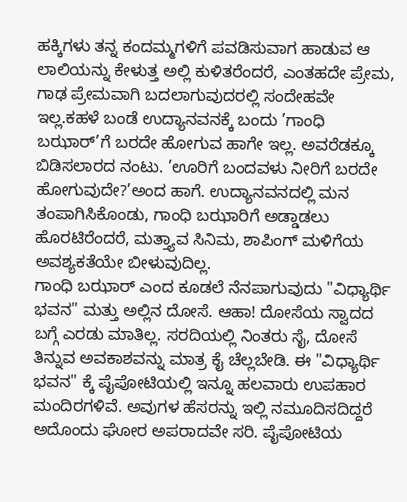ಹಕ್ಕಿಗಳು ತನ್ನ ಕಂದಮ್ಮಗಳಿಗೆ ಪವಡಿಸುವಾಗ ಹಾಡುವ ಆ ಲಾಲಿಯನ್ನು ಕೇಳುತ್ತ ಅಲ್ಲಿ ಕುಳಿತರೆಂದರೆ, ಎಂತಹದೇ ಪ್ರೇಮ, ಗಾಢ ಪ್ರೇಮವಾಗಿ ಬದಲಾಗುವುದರಲ್ಲಿ ಸಂದೇಹವೇ ಇಲ್ಲ.ಕಹಳೆ ಬಂಡೆ ಉದ್ಯಾನವನಕ್ಕೆ ಬಂದು ’ಗಾಂಧಿ ಬಝಾರ್’ಗೆ ಬರದೇ ಹೋಗುವ ಹಾಗೇ ಇಲ್ಲ. ಅವರೆಡಕ್ಕೂ ಬಿಡಿಸಲಾರದ ನಂಟು. ’ಊರಿಗೆ ಬಂದವಳು ನೀರಿಗೆ ಬರದೇ ಹೋಗುವುದೇ?’ಅಂದ ಹಾಗೆ. ಉದ್ಯಾನವನದಲ್ಲಿ ಮನ ತಂಪಾಗಿಸಿಕೊಂಡು, ಗಾಂಧಿ ಬಝಾರಿಗೆ ಅಡ್ಡಾಡಲು ಹೊರಟಿರೆಂದರೆ, ಮತ್ತ್ಯಾವ ಸಿನಿಮ, ಶಾಪಿಂಗ್ ಮಳಿಗೆಯ ಅವಶ್ಯಕತೆಯೇ ಬೀಳುವುದಿಲ್ಲ.
ಗಾಂಧಿ ಬಝಾರ್ ಎಂದ ಕೂಡಲೆ ನೆನಪಾಗುವುದು "ವಿಧ್ಯಾರ್ಥಿ ಭವನ" ಮತ್ತು ಅಲ್ಲಿನ ದೋಸೆ. ಆಹಾ! ದೋಸೆಯ ಸ್ವಾದದ ಬಗ್ಗೆ ಎರಡು ಮಾತಿಲ್ಲ. ಸರದಿಯಲ್ಲಿ ನಿಂತರು ಸೈ, ದೋಸೆ ತಿನ್ನುವ ಅವಕಾಶವನ್ನು ಮಾತ್ರ ಕೈ ಚೆಲ್ಲಬೇಡಿ. ಈ "ವಿಧ್ಯಾರ್ಥಿ ಭವನ" ಕ್ಕೆ ಪೈಪೋಟಿಯಲ್ಲಿ ಇನ್ನೂ ಹಲವಾರು ಉಪಹಾರ ಮಂದಿರಗಳಿವೆ. ಅವುಗಳ ಹೆಸರನ್ನು ಇಲ್ಲಿ ನಮೂದಿಸದಿದ್ದರೆ ಅದೊಂದು ಘೋರ ಅಪರಾದವೇ ಸರಿ. ಪೈಪೋಟಿಯ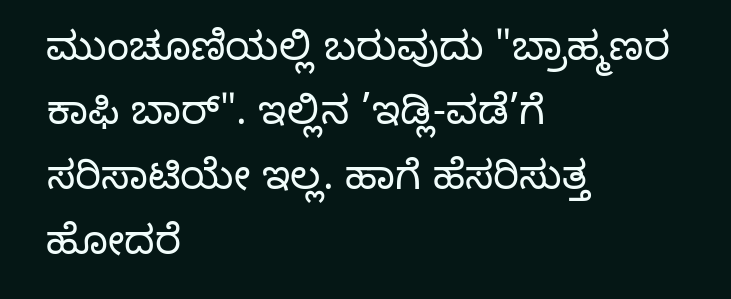ಮುಂಚೂಣಿಯಲ್ಲಿ ಬರುವುದು "ಬ್ರಾಹ್ಮಣರ ಕಾಫಿ ಬಾರ್". ಇಲ್ಲಿನ ’ಇಡ್ಲಿ-ವಡೆ’ಗೆ ಸರಿಸಾಟಿಯೇ ಇಲ್ಲ. ಹಾಗೆ ಹೆಸರಿಸುತ್ತ ಹೋದರೆ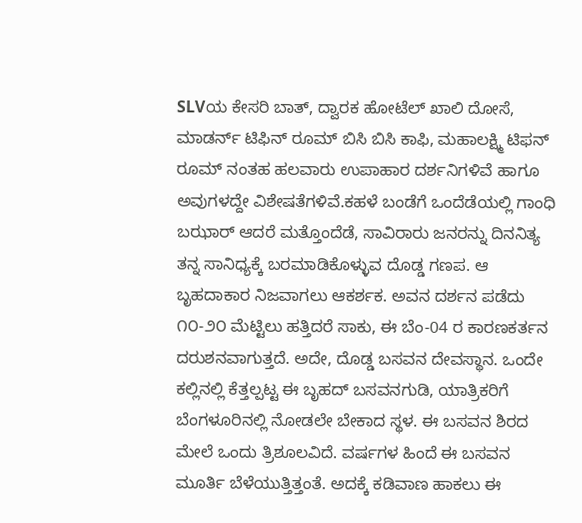SLVಯ ಕೇಸರಿ ಬಾತ್, ದ್ವಾರಕ ಹೋಟೆಲ್ ಖಾಲಿ ದೋಸೆ, ಮಾಡರ್ನ್ ಟಿಫಿನ್ ರೂಮ್ ಬಿಸಿ ಬಿಸಿ ಕಾಫಿ, ಮಹಾಲಕ್ಷ್ಮಿ ಟಿಫನ್ ರೂಮ್ ನಂತಹ ಹಲವಾರು ಉಪಾಹಾರ ದರ್ಶನಿಗಳಿವೆ ಹಾಗೂ ಅವುಗಳದ್ದೇ ವಿಶೇಷತೆಗಳಿವೆ.ಕಹಳೆ ಬಂಡೆಗೆ ಒಂದೆಡೆಯಲ್ಲಿ ಗಾಂಧಿ ಬಝಾರ್ ಆದರೆ ಮತ್ತೊಂದೆಡೆ, ಸಾವಿರಾರು ಜನರನ್ನು ದಿನನಿತ್ಯ ತನ್ನ ಸಾನಿಧ್ಯಕ್ಕೆ ಬರಮಾಡಿಕೊಳ್ಳುವ ದೊಡ್ಡ ಗಣಪ. ಆ ಬೃಹದಾಕಾರ ನಿಜವಾಗಲು ಆಕರ್ಶಕ. ಅವನ ದರ್ಶನ ಪಡೆದು ೧೦-೨೦ ಮೆಟ್ಟಿಲು ಹತ್ತಿದರೆ ಸಾಕು, ಈ ಬೆಂ-04 ರ ಕಾರಣಕರ್ತನ ದರುಶನವಾಗುತ್ತದೆ. ಅದೇ, ದೊಡ್ಡ ಬಸವನ ದೇವಸ್ಥಾನ. ಒಂದೇ ಕಲ್ಲಿನಲ್ಲಿ ಕೆತ್ತಲ್ಪಟ್ಟ ಈ ಬೃಹದ್ ಬಸವನಗುಡಿ, ಯಾತ್ರಿಕರಿಗೆ ಬೆಂಗಳೂರಿನಲ್ಲಿ ನೋಡಲೇ ಬೇಕಾದ ಸ್ಥಳ. ಈ ಬಸವನ ಶಿರದ ಮೇಲೆ ಒಂದು ತ್ರಿಶೂಲವಿದೆ. ವರ್ಷಗಳ ಹಿಂದೆ ಈ ಬಸವನ ಮೂರ್ತಿ ಬೆಳೆಯುತ್ತಿತ್ತಂತೆ. ಅದಕ್ಕೆ ಕಡಿವಾಣ ಹಾಕಲು ಈ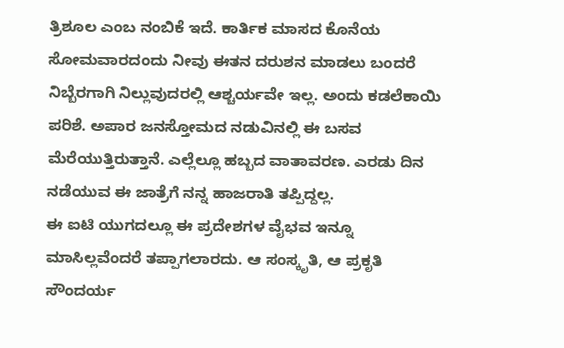ತ್ರಿಶೂಲ ಎಂಬ ನಂಬಿಕೆ ಇದೆ. ಕಾರ್ತಿಕ ಮಾಸದ ಕೊನೆಯ ಸೋಮವಾರದಂದು ನೀವು ಈತನ ದರುಶನ ಮಾಡಲು ಬಂದರೆ ನಿಬ್ಬೆರಗಾಗಿ ನಿಲ್ಲುವುದರಲ್ಲಿ ಆಶ್ಚರ್ಯವೇ ಇಲ್ಲ. ಅಂದು ಕಡಲೆಕಾಯಿ ಪರಿಶೆ. ಅಪಾರ ಜನಸ್ತೋಮದ ನಡುವಿನಲ್ಲಿ ಈ ಬಸವ ಮೆರೆಯುತ್ತಿರುತ್ತಾನೆ. ಎಲ್ಲೆಲ್ಲೂ ಹಬ್ಬದ ವಾತಾವರಣ. ಎರಡು ದಿನ ನಡೆಯುವ ಈ ಜಾತ್ರೆಗೆ ನನ್ನ ಹಾಜರಾತಿ ತಪ್ಪಿದ್ದಲ್ಲ.
ಈ ಐಟಿ ಯುಗದಲ್ಲೂ ಈ ಪ್ರದೇಶಗಳ ವೈಭವ ಇನ್ನೂ ಮಾಸಿಲ್ಲವೆಂದರೆ ತಪ್ಪಾಗಲಾರದು. ಆ ಸಂಸ್ಕೃತಿ, ಆ ಪ್ರಕೃತಿ ಸೌಂದರ್ಯ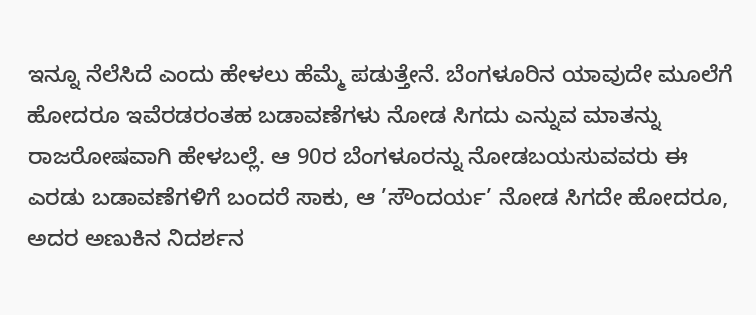ಇನ್ನೂ ನೆಲೆಸಿದೆ ಎಂದು ಹೇಳಲು ಹೆಮ್ಮೆ ಪಡುತ್ತೇನೆ. ಬೆಂಗಳೂರಿನ ಯಾವುದೇ ಮೂಲೆಗೆ ಹೋದರೂ ಇವೆರಡರಂತಹ ಬಡಾವಣೆಗಳು ನೋಡ ಸಿಗದು ಎನ್ನುವ ಮಾತನ್ನು ರಾಜರೋಷವಾಗಿ ಹೇಳಬಲ್ಲೆ. ಆ 90ರ ಬೆಂಗಳೂರನ್ನು ನೋಡಬಯಸುವವರು ಈ ಎರಡು ಬಡಾವಣೆಗಳಿಗೆ ಬಂದರೆ ಸಾಕು, ಆ ’ಸೌಂದರ್ಯ’ ನೋಡ ಸಿಗದೇ ಹೋದರೂ, ಅದರ ಅಣುಕಿನ ನಿದರ್ಶನ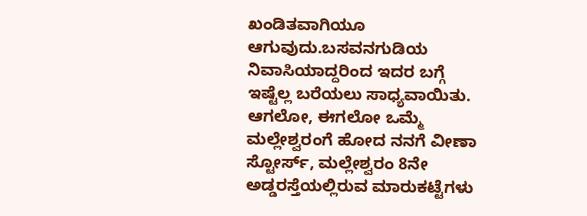ಖಂಡಿತವಾಗಿಯೂ ಆಗುವುದು.ಬಸವನಗುಡಿಯ ನಿವಾಸಿಯಾದ್ದರಿಂದ ಇದರ ಬಗ್ಗೆ ಇಷ್ಟೆಲ್ಲ ಬರೆಯಲು ಸಾಧ್ಯವಾಯಿತು. ಆಗಲೋ, ಈಗಲೋ ಒಮ್ಮೆ ಮಲ್ಲೇಶ್ವರಂಗೆ ಹೋದ ನನಗೆ ವೀಣಾ ಸ್ಟೋರ್ಸ್, ಮಲ್ಲೇಶ್ವರಂ 8ನೇ ಅಡ್ಡರಸ್ತೆಯಲ್ಲಿರುವ ಮಾರುಕಟ್ಟೆಗಳು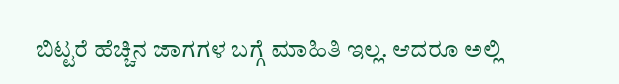ಬಿಟ್ಟರೆ ಹೆಚ್ಚಿನ ಜಾಗಗಳ ಬಗ್ಗೆ ಮಾಹಿತಿ ಇಲ್ಲ. ಆದರೂ ಅಲ್ಲಿ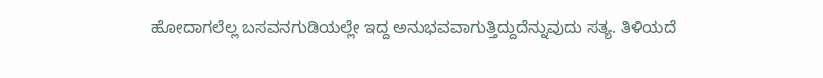ಹೋದಾಗಲೆಲ್ಲ ಬಸವನಗುಡಿಯಲ್ಲೇ ಇದ್ದ ಅನುಭವವಾಗುತ್ತಿದ್ದುದೆನ್ನುವುದು ಸತ್ಯ. ತಿಳಿಯದೆ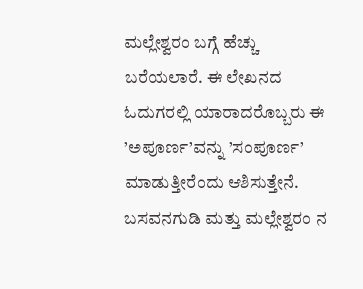ಮಲ್ಲೇಶ್ವರಂ ಬಗ್ಗೆ ಹೆಚ್ಚು ಬರೆಯಲಾರೆ. ಈ ಲೇಖನದ ಓದುಗರಲ್ಲಿ ಯಾರಾದರೊಬ್ಬರು ಈ ’ಅಪೂರ್ಣ’ವನ್ನು ’ಸಂಪೂರ್ಣ’ ಮಾಡುತ್ತೀರೆಂದು ಆಶಿಸುತ್ತೇನೆ.
ಬಸವನಗುಡಿ ಮತ್ತು ಮಲ್ಲೇಶ್ವರಂ ನ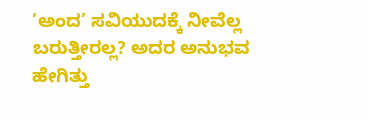’ಅಂದ’ ಸವಿಯುದಕ್ಕೆ ನೀವೆಲ್ಲ ಬರುತ್ತೀರಲ್ಲ? ಅದರ ಅನುಭವ ಹೇಗಿತ್ತು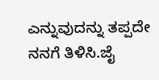ಎನ್ನುವುದನ್ನು ತಪ್ಪದೇ ನನಗೆ ತಿಳಿಸಿ.ಜೈ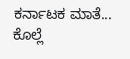ಕರ್ನಾಟಕ ಮಾತೆ...
ಕೊಲ್ಲೆ